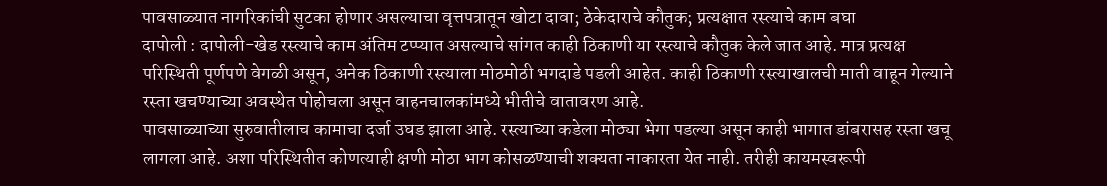पावसाळ्यात नागरिकांची सुटका होणार असल्याचा वृत्तपत्रातून खोटा दावा; ठेकेदाराचे कौतुक; प्रत्यक्षात रस्त्याचे काम बघा
दापोली : दापोली-खेड रस्त्याचे काम अंतिम टप्प्यात असल्याचे सांगत काही ठिकाणी या रस्त्याचे कौतुक केले जात आहे. मात्र प्रत्यक्ष परिस्थिती पूर्णपणे वेगळी असून, अनेक ठिकाणी रस्त्याला मोठमोठी भगदाडे पडली आहेत. काही ठिकाणी रस्त्याखालची माती वाहून गेल्याने रस्ता खचण्याच्या अवस्थेत पोहोचला असून वाहनचालकांमध्ये भीतीचे वातावरण आहे.
पावसाळ्याच्या सुरुवातीलाच कामाचा दर्जा उघड झाला आहे. रस्त्याच्या कडेला मोठ्या भेगा पडल्या असून काही भागात डांबरासह रस्ता खचू लागला आहे. अशा परिस्थितीत कोणत्याही क्षणी मोठा भाग कोसळण्याची शक्यता नाकारता येत नाही. तरीही कायमस्वरूपी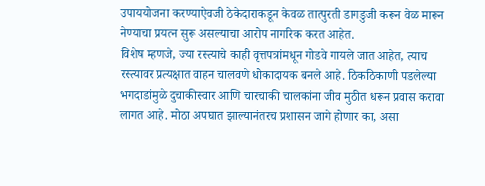उपाययोजना करण्याऐवजी ठेकेदाराकडून केवळ तात्पुरती डागडुजी करून वेळ मारून नेण्याचा प्रयत्न सुरू असल्याचा आरोप नागरिक करत आहेत.
विशेष म्हणजे, ज्या रस्त्याचे काही वृत्तपत्रांमधून गोडवे गायले जात आहेत, त्याच रस्त्यावर प्रत्यक्षात वाहन चालवणे धोकादायक बनले आहे. ठिकठिकाणी पडलेल्या भगदाडांमुळे दुचाकीस्वार आणि चारचाकी चालकांना जीव मुठीत धरून प्रवास करावा लागत आहे. मोठा अपघात झाल्यानंतरच प्रशासन जागे होणार का, असा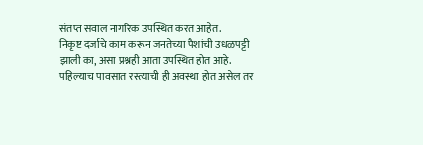संतप्त सवाल नागरिक उपस्थित करत आहेत.
निकृष्ट दर्जाचे काम करून जनतेच्या पैशांची उधळपट्टी झाली का, असा प्रश्नही आता उपस्थित होत आहे. पहिल्याच पावसात रस्त्याची ही अवस्था होत असेल तर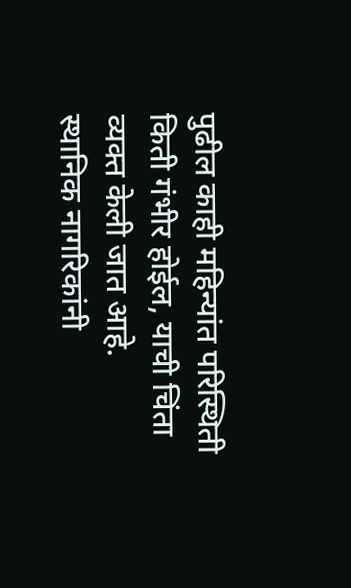पुढील काही महिन्यांत परिस्थिती किती गंभीर होईल, याची चिंता व्यक्त केली जात आहे.
स्थानिक नागरिकांनी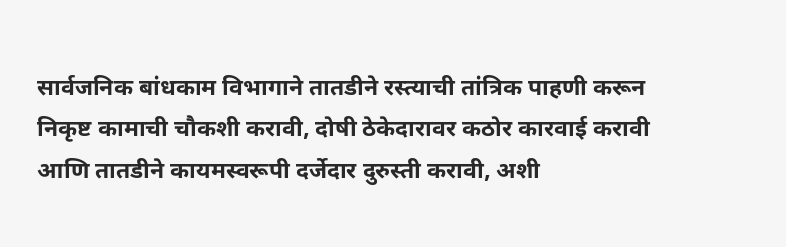सार्वजनिक बांधकाम विभागाने तातडीने रस्त्याची तांत्रिक पाहणी करून निकृष्ट कामाची चौकशी करावी, दोषी ठेकेदारावर कठोर कारवाई करावी आणि तातडीने कायमस्वरूपी दर्जेदार दुरुस्ती करावी, अशी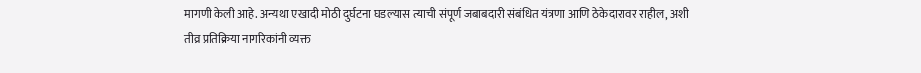मागणी केली आहे. अन्यथा एखादी मोठी दुर्घटना घडल्यास त्याची संपूर्ण जबाबदारी संबंधित यंत्रणा आणि ठेकेदारावर राहील, अशी तीव्र प्रतिक्रिया नागरिकांनी व्यक्त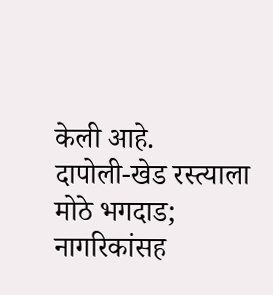केली आहे.
दापोली-खेड रस्त्याला मोठे भगदाड; नागरिकांसह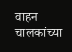वाहन चालकांच्या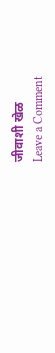जीवाशी खेळ
Leave a Comment